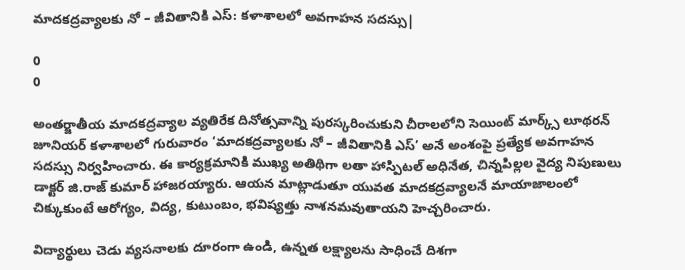మాదకద్రవ్యాలకు నో – జీవితానికి ఎస్: కళాశాలలో అవగాహన సదస్సు|

0
0

అంతర్జాతీయ మాదకద్రవ్యాల వ్యతిరేక దినోత్సవాన్ని పురస్కరించుకుని చీరాలలోని సెయింట్ మార్క్స్ లూథరన్ జూనియర్ కళాశాలలో గురువారం ‘మాదకద్రవ్యాలకు నో – జీవితానికి ఎస్’ అనే అంశంపై ప్రత్యేక అవగాహన సదస్సు నిర్వహించారు. ఈ కార్యక్రమానికి ముఖ్య అతిథిగా లతా హాస్పిటల్ అధినేత, చిన్నపిల్లల వైద్య నిపుణులు డాక్టర్ జి.రాజ్ కుమార్ హాజరయ్యారు. ఆయన మాట్లాడుతూ యువత మాదకద్రవ్యాలనే మాయాజాలంలో చిక్కుకుంటే ఆరోగ్యం, విద్య, కుటుంబం, భవిష్యత్తు నాశనమవుతాయని హెచ్చరించారు.

విద్యార్థులు చెడు వ్యసనాలకు దూరంగా ఉండి, ఉన్నత లక్ష్యాలను సాధించే దిశగా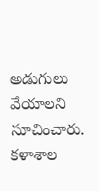అడుగులు వేయాలని సూచించారు. కళాశాల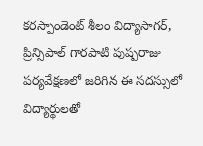కరస్పాండెంట్ శీలం విద్యాసాగర్, ప్రిన్సిపాల్ గారపాటి పుష్పరాజు పర్యవేక్షణలో జరిగిన ఈ సదస్సులో విద్యార్థులతో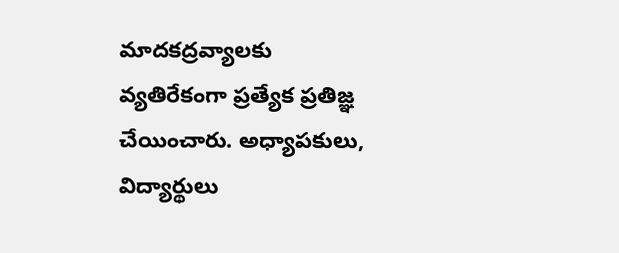మాదకద్రవ్యాలకు వ్యతిరేకంగా ప్రత్యేక ప్రతిజ్ఞ చేయించారు. అధ్యాపకులు, విద్యార్థులు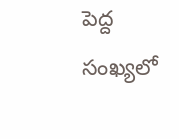పెద్ద సంఖ్యలో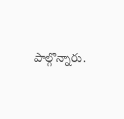పాల్గొన్నారు.